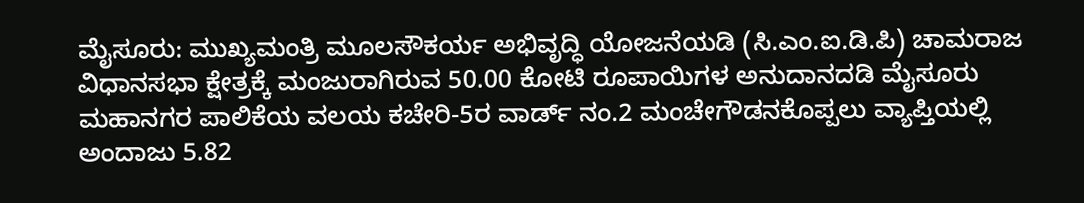ಮೈಸೂರು: ಮುಖ್ಯಮಂತ್ರಿ ಮೂಲಸೌಕರ್ಯ ಅಭಿವೃದ್ಧಿ ಯೋಜನೆಯಡಿ (ಸಿ.ಎಂ.ಐ.ಡಿ.ಪಿ) ಚಾಮರಾಜ ವಿಧಾನಸಭಾ ಕ್ಷೇತ್ರಕ್ಕೆ ಮಂಜುರಾಗಿರುವ 50.00 ಕೋಟಿ ರೂಪಾಯಿಗಳ ಅನುದಾನದಡಿ ಮೈಸೂರು ಮಹಾನಗರ ಪಾಲಿಕೆಯ ವಲಯ ಕಚೇರಿ-5ರ ವಾರ್ಡ್ ನಂ.2 ಮಂಚೇಗೌಡನಕೊಪ್ಪಲು ವ್ಯಾಪ್ತಿಯಲ್ಲಿ ಅಂದಾಜು 5.82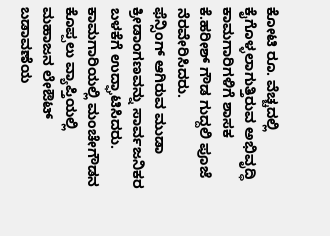ಕೋಟಿ ರೂ. ವೆಚ್ಚದಲ್ಲಿ ಕೈಗೊಳ್ಳಲಾಗುತ್ತಿರುವ ಅಭಿವೃದ್ಧಿ ಕಾಮಗಾರಿಗಳಿಗೆ ಶಾಸಕ ಕೆ.ಹರೀಶ್ ಗೌಡ ಗುದ್ದಲಿ ಪೂಜೆ ನೆರವೇರಿಸಿದರು.
ಫೆನ್ಸಿಂಗ್ ಆಗಿರುವ ಮುಡಾ ಕ್ರೀಡಾಂಗಣವನ್ನು ಸಾರ್ವಜನಿಕರ ಬಳಕೆಗೆ ಉದ್ಘಾಟಿಸಿದರು. ಕಾಮಗಾರಿಯಲ್ಲಿ ಮಂಚೇಗೌಡನ ಕೊಪ್ಪಲು ವ್ಯಾಪ್ತಿಯಲ್ಲಿ ಮಹಾಜನ ಲೇಔಟ್ ಬಡಾವಣೆಯ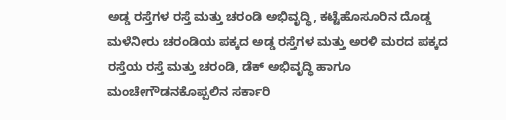ಅಡ್ಡ ರಸ್ತೆಗಳ ರಸ್ತೆ ಮತ್ತು ಚರಂಡಿ ಅಭಿವೃದ್ಧಿ, ಕಟ್ಟೆಹೊಸೂರಿನ ದೊಡ್ಡ ಮಳೆನೀರು ಚರಂಡಿಯ ಪಕ್ಕದ ಅಡ್ಡ ರಸ್ತೆಗಳ ಮತ್ತು ಅರಳಿ ಮರದ ಪಕ್ಕದ ರಸ್ತೆಯ ರಸ್ತೆ ಮತ್ತು ಚರಂಡಿ, ಡೆಕ್ ಅಭಿವೃದ್ಧಿ ಹಾಗೂ ಮಂಚೇಗೌಡನಕೊಪ್ಪಲಿನ ಸರ್ಕಾರಿ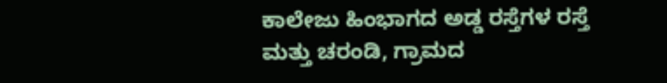ಕಾಲೇಜು ಹಿಂಭಾಗದ ಅಡ್ಡ ರಸ್ತೆಗಳ ರಸ್ತೆ ಮತ್ತು ಚರಂಡಿ, ಗ್ರಾಮದ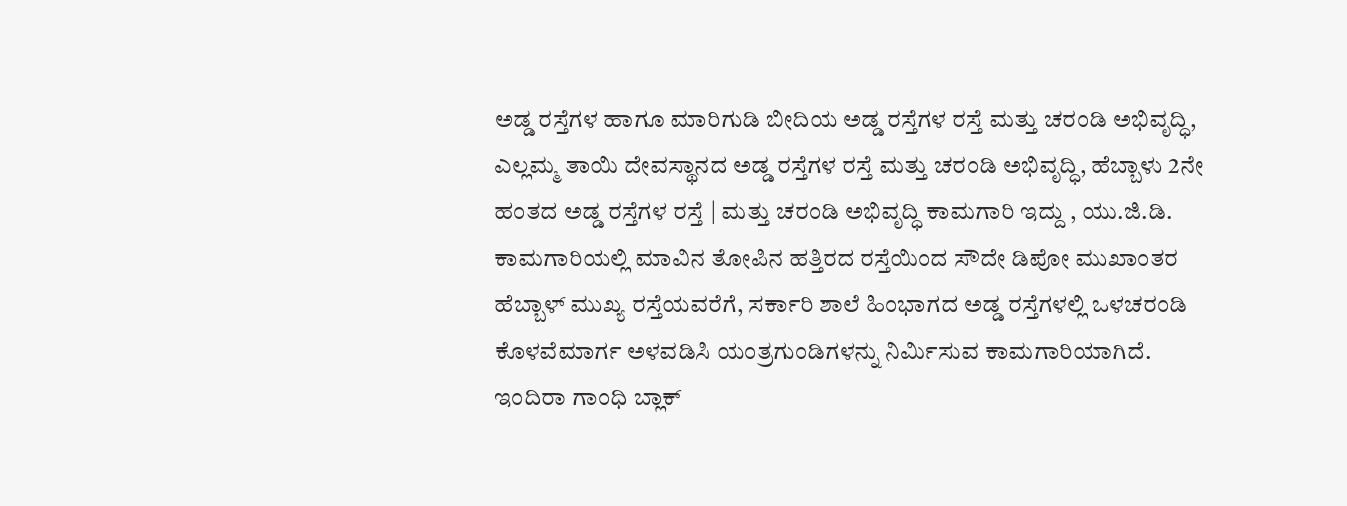ಅಡ್ಡ ರಸ್ತೆಗಳ ಹಾಗೂ ಮಾರಿಗುಡಿ ಬೀದಿಯ ಅಡ್ಡ ರಸ್ತೆಗಳ ರಸ್ತೆ ಮತ್ತು ಚರಂಡಿ ಅಭಿವೃದ್ಧಿ, ಎಲ್ಲಮ್ಮ ತಾಯಿ ದೇವಸ್ಥಾನದ ಅಡ್ಡ ರಸ್ತೆಗಳ ರಸ್ತೆ ಮತ್ತು ಚರಂಡಿ ಅಭಿವೃದ್ಧಿ, ಹೆಬ್ಬಾಳು 2ನೇ ಹಂತದ ಅಡ್ಡ ರಸ್ತೆಗಳ ರಸ್ತೆ | ಮತ್ತು ಚರಂಡಿ ಅಭಿವೃದ್ಧಿ ಕಾಮಗಾರಿ ಇದ್ದು , ಯು.ಜಿ.ಡಿ. ಕಾಮಗಾರಿಯಲ್ಲಿ ಮಾವಿನ ತೋಪಿನ ಹತ್ತಿರದ ರಸ್ತೆಯಿಂದ ಸೌದೇ ಡಿಪೋ ಮುಖಾಂತರ ಹೆಬ್ಬಾಳ್ ಮುಖ್ಯ ರಸ್ತೆಯವರೆಗೆ, ಸರ್ಕಾರಿ ಶಾಲೆ ಹಿಂಭಾಗದ ಅಡ್ಡ ರಸ್ತೆಗಳಲ್ಲಿ ಒಳಚರಂಡಿ ಕೊಳವೆಮಾರ್ಗ ಅಳವಡಿಸಿ ಯಂತ್ರಗುಂಡಿಗಳನ್ನು ನಿರ್ಮಿಸುವ ಕಾಮಗಾರಿಯಾಗಿದೆ.
ಇಂದಿರಾ ಗಾಂಧಿ ಬ್ಲಾಕ್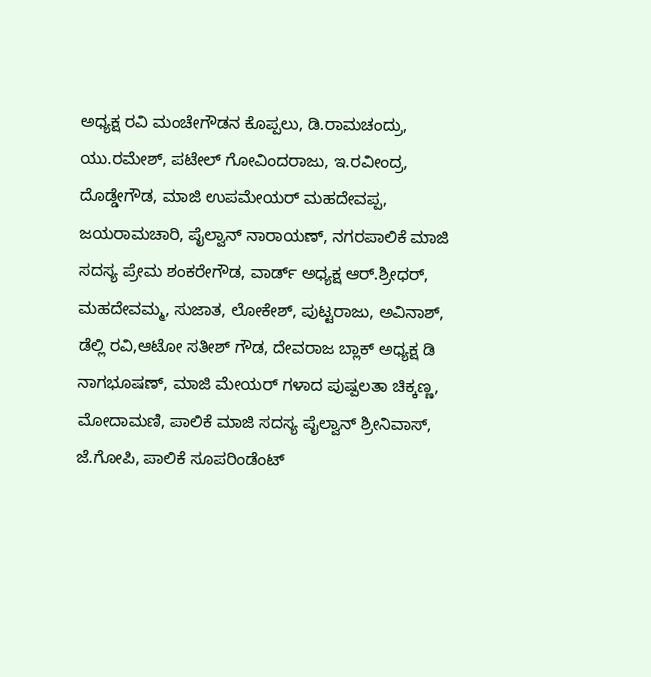ಅಧ್ಯಕ್ಷ ರವಿ ಮಂಚೇಗೌಡನ ಕೊಪ್ಪಲು, ಡಿ.ರಾಮಚಂದ್ರು, ಯು.ರಮೇಶ್, ಪಟೇಲ್ ಗೋವಿಂದರಾಜು, ಇ.ರವೀಂದ್ರ, ದೊಡ್ಡೇಗೌಡ, ಮಾಜಿ ಉಪಮೇಯರ್ ಮಹದೇವಪ್ಪ, ಜಯರಾಮಚಾರಿ, ಪೈಲ್ವಾನ್ ನಾರಾಯಣ್, ನಗರಪಾಲಿಕೆ ಮಾಜಿ ಸದಸ್ಯ ಪ್ರೇಮ ಶಂಕರೇಗೌಡ, ವಾರ್ಡ್ ಅಧ್ಯಕ್ಷ ಆರ್.ಶ್ರೀಧರ್, ಮಹದೇವಮ್ಮ, ಸುಜಾತ, ಲೋಕೇಶ್, ಪುಟ್ಟರಾಜು, ಅವಿನಾಶ್, ಡೆಲ್ಲಿ ರವಿ,ಆಟೋ ಸತೀಶ್ ಗೌಡ, ದೇವರಾಜ ಬ್ಲಾಕ್ ಅಧ್ಯಕ್ಷ ಡಿ ನಾಗಭೂಷಣ್, ಮಾಜಿ ಮೇಯರ್ ಗಳಾದ ಪುಷ್ಪಲತಾ ಚಿಕ್ಕಣ್ಣ, ಮೋದಾಮಣಿ, ಪಾಲಿಕೆ ಮಾಜಿ ಸದಸ್ಯ ಪೈಲ್ವಾನ್ ಶ್ರೀನಿವಾಸ್, ಜೆ.ಗೋಪಿ, ಪಾಲಿಕೆ ಸೂಪರಿಂಡೆಂಟ್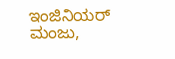ಇಂಜಿನಿಯರ್ ಮಂಜು,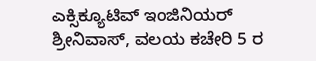ಎಕ್ಸಿಕ್ಯೂಟಿವ್ ಇಂಜಿನಿಯರ್ ಶ್ರೀನಿವಾಸ್, ವಲಯ ಕಚೇರಿ 5 ರ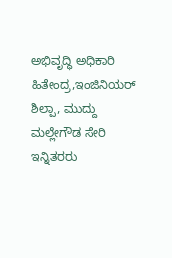ಅಭಿವೃದ್ಧಿ ಅಧಿಕಾರಿ ಹಿತೇಂದ್ರ,ಇಂಜಿನಿಯರ್ ಶಿಲ್ಪಾ, ಮುದ್ದು ಮಲ್ಲೇಗೌಡ ಸೇರಿ ಇನ್ನಿತರರು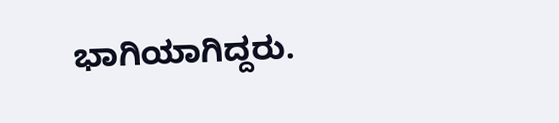ಭಾಗಿಯಾಗಿದ್ದರು.